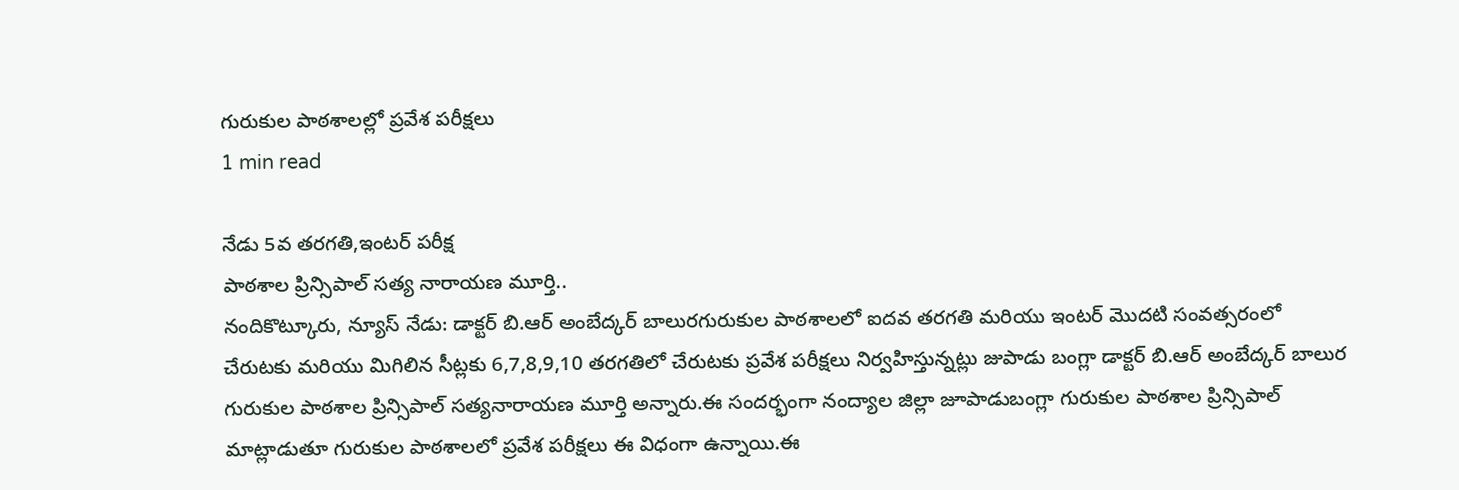గురుకుల పాఠశాలల్లో ప్రవేశ పరీక్షలు
1 min read

నేడు 5వ తరగతి,ఇంటర్ పరీక్ష
పాఠశాల ప్రిన్సిపాల్ సత్య నారాయణ మూర్తి..
నందికొట్కూరు, న్యూస్ నేడు: డాక్టర్ బి.ఆర్ అంబేద్కర్ బాలురగురుకుల పాఠశాలలో ఐదవ తరగతి మరియు ఇంటర్ మొదటి సంవత్సరంలో చేరుటకు మరియు మిగిలిన సీట్లకు 6,7,8,9,10 తరగతిలో చేరుటకు ప్రవేశ పరీక్షలు నిర్వహిస్తున్నట్లు జుపాడు బంగ్లా డాక్టర్ బి.ఆర్ అంబేద్కర్ బాలుర గురుకుల పాఠశాల ప్రిన్సిపాల్ సత్యనారాయణ మూర్తి అన్నారు.ఈ సందర్భంగా నంద్యాల జిల్లా జూపాడుబంగ్లా గురుకుల పాఠశాల ప్రిన్సిపాల్ మాట్లాడుతూ గురుకుల పాఠశాలలో ప్రవేశ పరీక్షలు ఈ విధంగా ఉన్నాయి.ఈ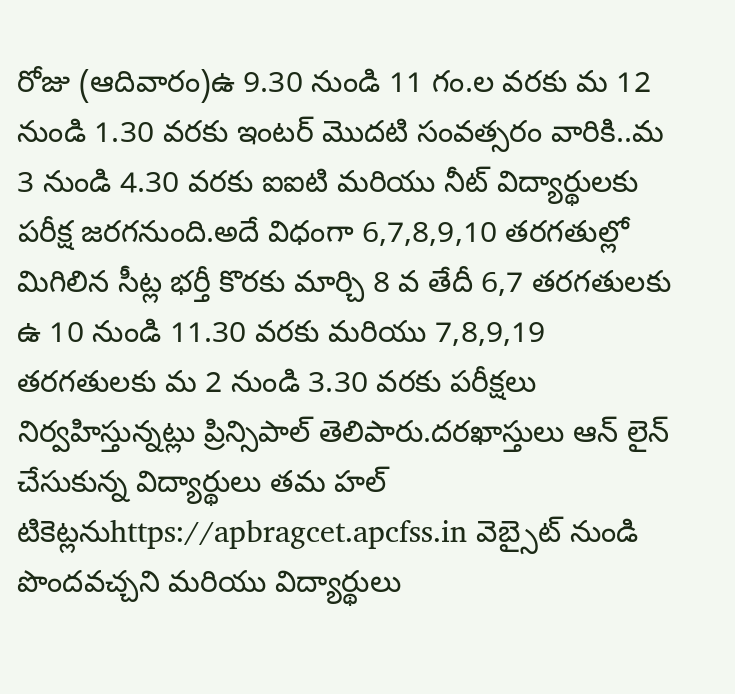రోజు (ఆదివారం)ఉ 9.30 నుండి 11 గం.ల వరకు మ 12 నుండి 1.30 వరకు ఇంటర్ మొదటి సంవత్సరం వారికి..మ 3 నుండి 4.30 వరకు ఐఐటి మరియు నీట్ విద్యార్థులకు పరీక్ష జరగనుంది.అదే విధంగా 6,7,8,9,10 తరగతుల్లో మిగిలిన సీట్ల భర్తీ కొరకు మార్చి 8 వ తేదీ 6,7 తరగతులకు ఉ 10 నుండి 11.30 వరకు మరియు 7,8,9,19 తరగతులకు మ 2 నుండి 3.30 వరకు పరీక్షలు నిర్వహిస్తున్నట్లు ప్రిన్సిపాల్ తెలిపారు.దరఖాస్తులు ఆన్ లైన్ చేసుకున్న విద్యార్థులు తమ హల్ టికెట్లనుhttps://apbragcet.apcfss.in వెబ్సైట్ నుండి పొందవచ్చని మరియు విద్యార్థులు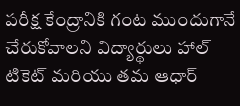పరీక్ష కేంద్రానికి గంట ముందుగానే చేరుకోవాలని విద్యార్థులు హాల్ టికెట్ మరియు తమ ఆధార్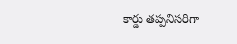కార్డు తప్పనిసరిగా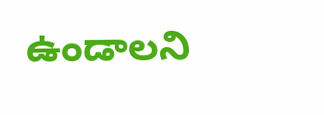ఉండాలని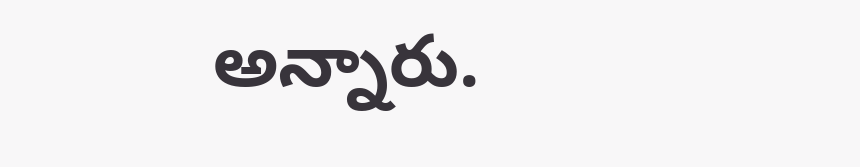అన్నారు.